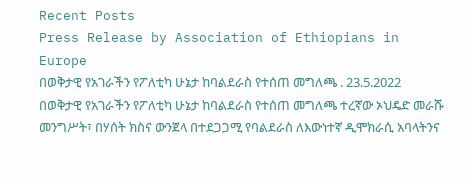Recent Posts
Press Release by Association of Ethiopians in Europe
በወቅታዊ የአገራችን የፖለቲካ ሁኔታ ከባልደራስ የተሰጠ መግለጫ . 23.5.2022
በወቅታዊ የአገራችን የፖለቲካ ሁኔታ ከባልደራስ የተሰጠ መግለጫ ተረኛው ኦህዴድ መራሹ መንግሥት፣ በሃሰት ክስና ውንጀላ በተደጋጋሚ የባልደራስ ለእውነተኛ ዲሞክራሲ አባላትንና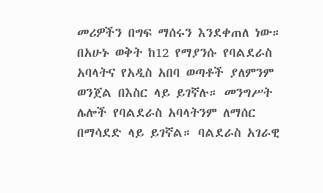መሪዎችን በግፍ ማሰሩን እንደቀጠለ ነው። በአሁኑ ወቅት ከ12 የማያንሱ የባልደራስ አባላትና የአዲስ አበባ ወጣቶች ያለምንም ወንጀል በእስር ላይ ይገኛሉ። መንግሥት ሌሎች የባልደራስ አባላትንም ለማሰር በማሳደድ ላይ ይገኛል። ባልደራስ አገራዊ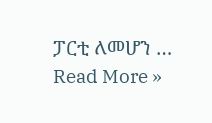ፓርቲ ለመሆን …
Read More »